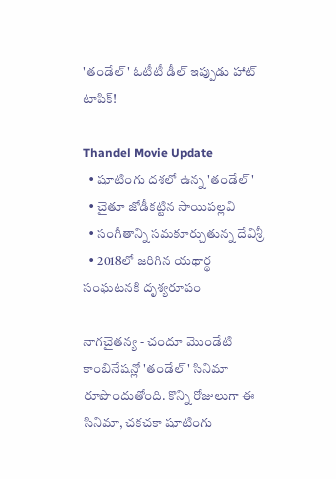'తండేల్' ఓటీటీ డీల్ ఇప్పుడు హాట్ టాపిక్!

Thandel Movie Update
  • షూటింగు దశలో ఉన్న 'తండేల్'
  • చైతూ జోడీకట్టిన సాయిపల్లవి
  • సంగీతాన్ని సమకూర్చుతున్న దేవిశ్రీ
  • 2018లో జరిగిన యథార్థ సంఘటనకి దృశ్యరూపం

నాగచైతన్య - చందూ మొండేటి కాంబినేషన్లో 'తండేల్' సినిమా రూపొందుతోంది. కొన్ని రోజులుగా ఈ సినిమా, చకచకా షూటింగు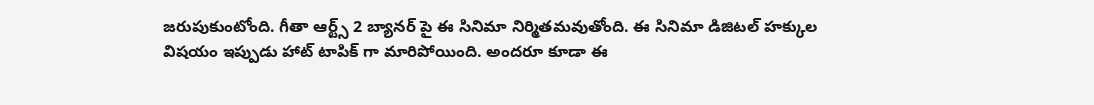జరుపుకుంటోంది. గీతా ఆర్ట్స్ 2 బ్యానర్ పై ఈ సినిమా నిర్మితమవుతోంది. ఈ సినిమా డిజిటల్ హక్కుల విషయం ఇప్పుడు హాట్ టాపిక్ గా మారిపోయింది. అందరూ కూడా ఈ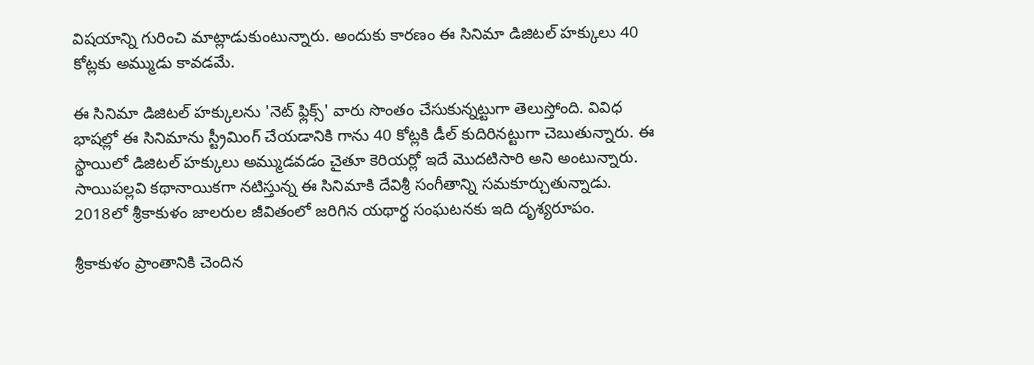విషయాన్ని గురించి మాట్లాడుకుంటున్నారు. అందుకు కారణం ఈ సినిమా డిజిటల్ హక్కులు 40 కోట్లకు అమ్ముడు కావడమే.

ఈ సినిమా డిజిటల్ హక్కులను 'నెట్ ఫ్లిక్స్' వారు సొంతం చేసుకున్నట్టుగా తెలుస్తోంది. వివిధ భాషల్లో ఈ సినిమాను స్ట్రీమింగ్ చేయడానికి గాను 40 కోట్లకి డీల్ కుదిరినట్టుగా చెబుతున్నారు. ఈ స్థాయిలో డిజిటల్ హక్కులు అమ్ముడవడం చైతూ కెరియర్లో ఇదే మొదటిసారి అని అంటున్నారు. సాయిపల్లవి కథానాయికగా నటిస్తున్న ఈ సినిమాకి దేవిశ్రీ సంగీతాన్ని సమకూర్చుతున్నాడు. 2018లో శ్రీకాకుళం జాలరుల జీవితంలో జరిగిన యథార్థ సంఘటనకు ఇది దృశ్యరూపం.

శ్రీకాకుళం ప్రాంతానికి చెందిన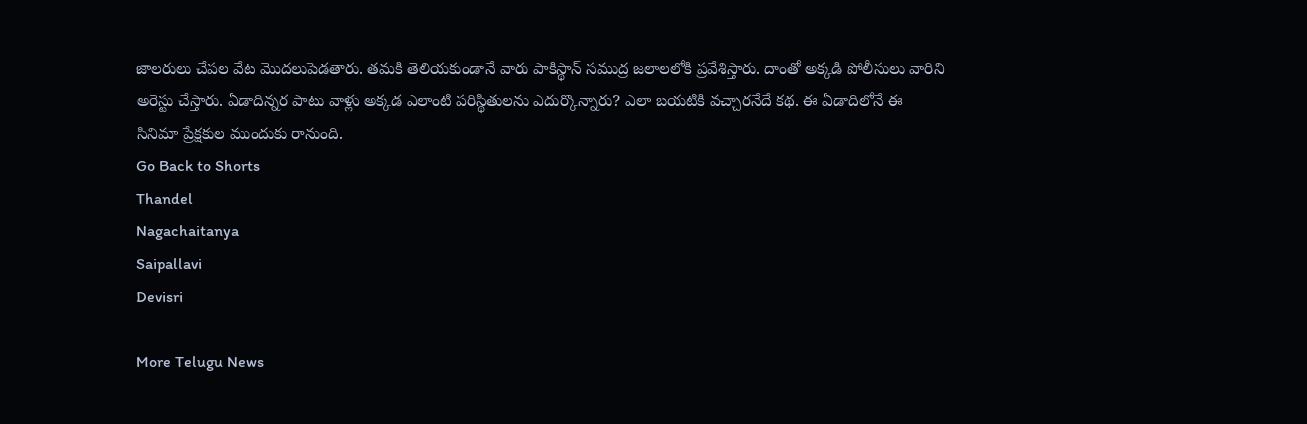జాలరులు చేపల వేట మొదలుపెడతారు. తమకి తెలియకుండానే వారు పాకిస్థాన్ సముద్ర జలాలలోకి ప్రవేశిస్తారు. దాంతో అక్కడి పోలీసులు వారిని అరెస్టు చేస్తారు. ఏడాదిన్నర పాటు వాళ్లు అక్కడ ఎలాంటి పరిస్థితులను ఎదుర్కొన్నారు? ఎలా బయటికి వచ్చారనేదే కథ. ఈ ఏడాదిలోనే ఈ సినిమా ప్రేక్షకుల ముందుకు రానుంది.
Go Back to Shorts
Thandel
Nagachaitanya
Saipallavi
Devisri

More Telugu News